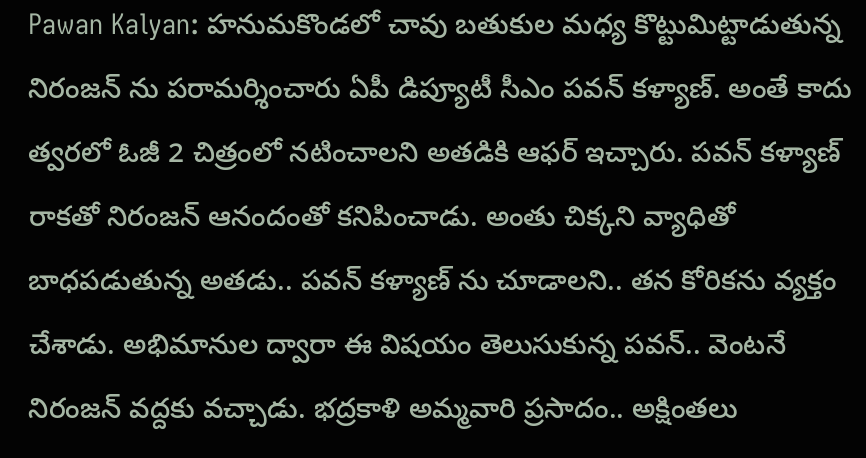Pawan Kalyan: హనుమకొండలో చావు బతుకుల మధ్య కొట్టుమిట్టాడుతున్న నిరంజన్ ను పరామర్శించారు ఏపీ డిప్యూటీ సీఎం పవన్ కళ్యాణ్. అంతే కాదు త్వరలో ఓజీ 2 చిత్రంలో నటించాలని అతడికి ఆఫర్ ఇచ్చారు. పవన్ కళ్యాణ్ రాకతో నిరంజన్ ఆనందంతో కనిపించాడు. అంతు చిక్కని వ్యాధితో బాధపడుతున్న అతడు.. పవన్ కళ్యాణ్ ను చూడాలని.. తన కోరికను వ్యక్తం చేశాడు. అభిమానుల ద్వారా ఈ విషయం తెలుసుకున్న పవన్.. వెంటనే నిరంజన్ వద్దకు వచ్చాడు. భద్రకాళి అమ్మవారి ప్రసాదం.. అక్షింతలు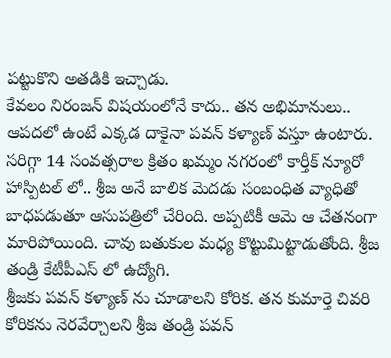పట్టుకొని అతడికి ఇచ్చాడు.
కేవలం నిరంజన్ విషయంలోనే కాదు.. తన అభిమానులు.. ఆపదలో ఉంటే ఎక్కడ దాకైనా పవన్ కళ్యాణ్ వస్తూ ఉంటారు. సరిగ్గా 14 సంవత్సరాల క్రితం ఖమ్మం నగరంలో కార్తీక్ న్యూరో హాస్పిటల్ లో.. శ్రీజ అనే బాలిక మెదడు సంబంధిత వ్యాధితో బాధపడుతూ ఆసుపత్రిలో చేరింది. అప్పటికీ ఆమె ఆ చేతనంగా మారిపోయింది. చావు బతుకుల మధ్య కొట్టుమిట్టాడుతోంది. శ్రీజ తండ్రి కేటీపీఎస్ లో ఉద్యోగి.
శ్రీజకు పవన్ కళ్యాణ్ ను చూడాలని కోరిక. తన కుమార్తె చివరి కోరికను నెరవేర్చాలని శ్రీజ తండ్రి పవన్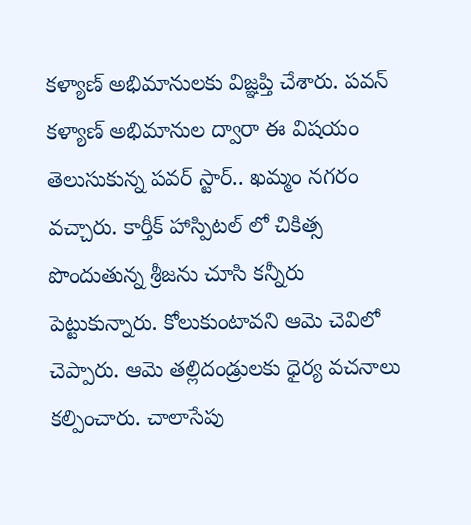కళ్యాణ్ అభిమానులకు విజ్ఞప్తి చేశారు. పవన్ కళ్యాణ్ అభిమానుల ద్వారా ఈ విషయం తెలుసుకున్న పవర్ స్టార్.. ఖమ్మం నగరం వచ్చారు. కార్తీక్ హాస్పిటల్ లో చికిత్స పొందుతున్న శ్రీజను చూసి కన్నీరు పెట్టుకున్నారు. కోలుకుంటావని ఆమె చెవిలో చెప్పారు. ఆమె తల్లిదండ్రులకు ధైర్య వచనాలు కల్పించారు. చాలాసేపు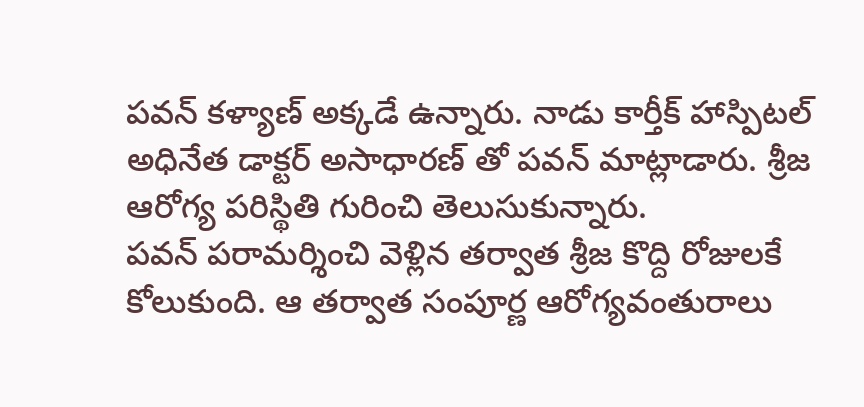పవన్ కళ్యాణ్ అక్కడే ఉన్నారు. నాడు కార్తీక్ హాస్పిటల్ అధినేత డాక్టర్ అసాధారణ్ తో పవన్ మాట్లాడారు. శ్రీజ ఆరోగ్య పరిస్థితి గురించి తెలుసుకున్నారు.
పవన్ పరామర్శించి వెళ్లిన తర్వాత శ్రీజ కొద్ది రోజులకే కోలుకుంది. ఆ తర్వాత సంపూర్ణ ఆరోగ్యవంతురాలు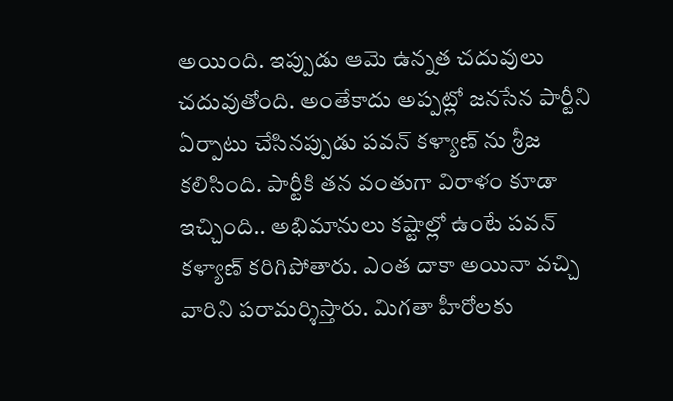అయింది. ఇప్పుడు ఆమె ఉన్నత చదువులు చదువుతోంది. అంతేకాదు అప్పట్లో జనసేన పార్టీని ఏర్పాటు చేసినప్పుడు పవన్ కళ్యాణ్ ను శ్రీజ కలిసింది. పార్టీకి తన వంతుగా విరాళం కూడా ఇచ్చింది.. అభిమానులు కష్టాల్లో ఉంటే పవన్ కళ్యాణ్ కరిగిపోతారు. ఎంత దాకా అయినా వచ్చి వారిని పరామర్శిస్తారు. మిగతా హీరోలకు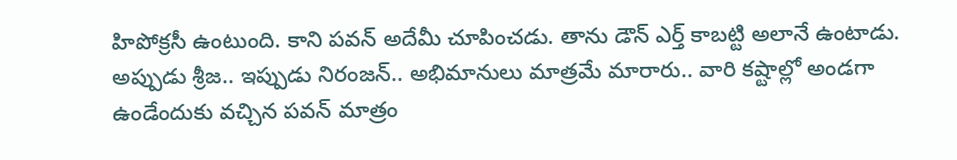హిపోక్రసీ ఉంటుంది. కాని పవన్ అదేమీ చూపించడు. తాను డౌన్ ఎర్త్ కాబట్టి అలానే ఉంటాడు. అప్పుడు శ్రీజ.. ఇప్పుడు నిరంజన్.. అభిమానులు మాత్రమే మారారు.. వారి కష్టాల్లో అండగా ఉండేందుకు వచ్చిన పవన్ మాత్రం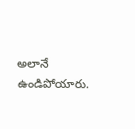అలానే ఉండిపోయారు.